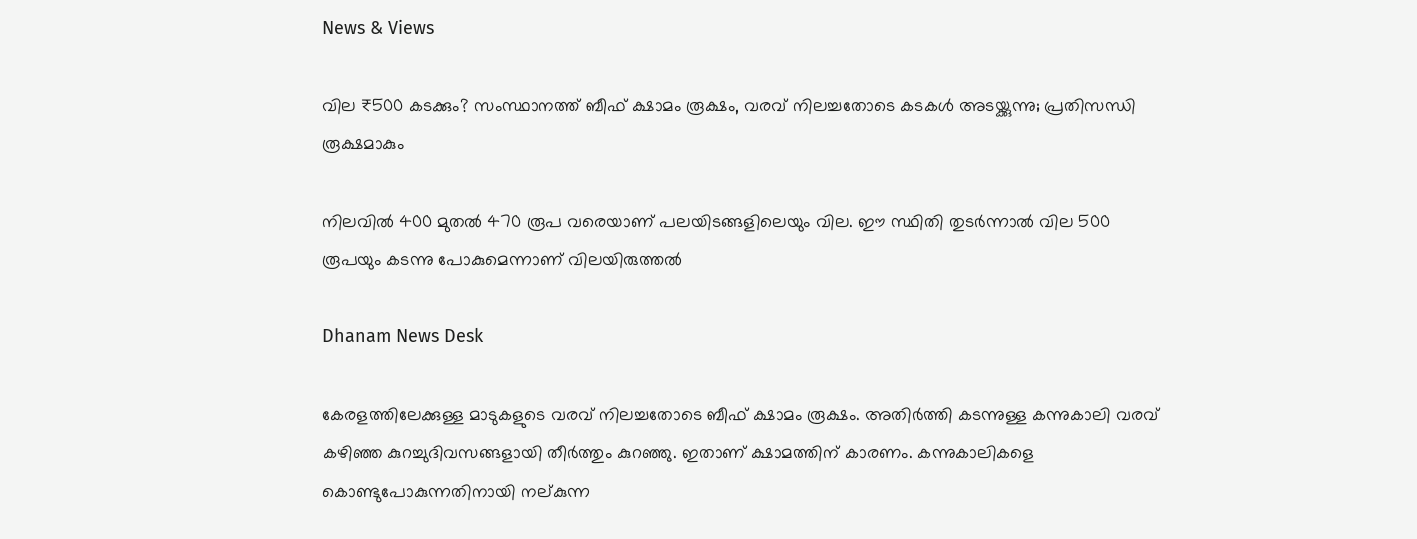News & Views

വില ₹500 കടക്കും? സംസ്ഥാനത്ത് ബീഫ് ക്ഷാമം രൂക്ഷം, വരവ് നിലച്ചതോടെ കടകള്‍ അടയ്ക്കുന്നു; പ്രതിസന്ധി രൂക്ഷമാകും

നിലവില്‍ 400 മുതല്‍ 470 രൂപ വരെയാണ് പലയിടങ്ങളിലെയും വില. ഈ സ്ഥിതി തുടര്‍ന്നാല്‍ വില 500 രൂപയും കടന്നു പോകുമെന്നാണ് വിലയിരുത്തല്‍

Dhanam News Desk

കേരളത്തിലേക്കുള്ള മാടുകളുടെ വരവ് നിലച്ചതോടെ ബീഫ് ക്ഷാമം രൂക്ഷം. അതിര്‍ത്തി കടന്നുള്ള കന്നുകാലി വരവ് കഴിഞ്ഞ കുറച്ചുദിവസങ്ങളായി തീര്‍ത്തും കുറഞ്ഞു. ഇതാണ് ക്ഷാമത്തിന് കാരണം. കന്നുകാലികളെ കൊണ്ടുപോകുന്നതിനായി നല്കുന്ന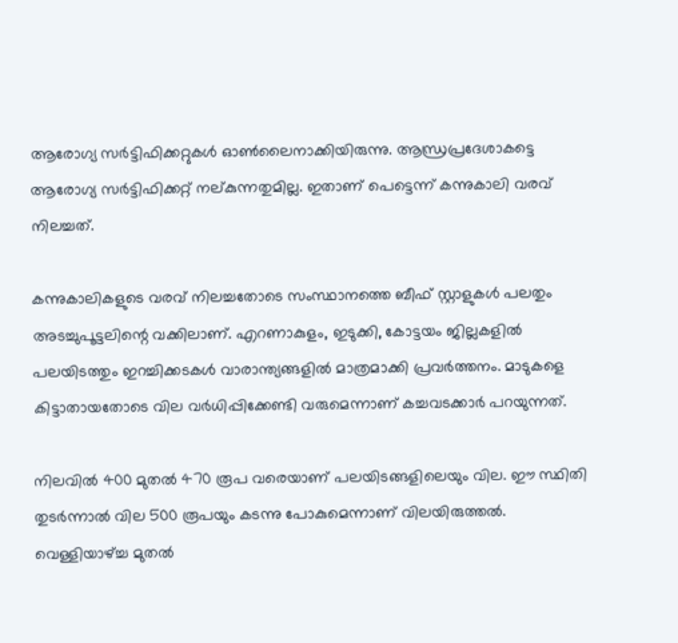ആരോഗ്യ സര്‍ട്ടിഫിക്കറ്റുകള്‍ ഓണ്‍ലൈനാക്കിയിരുന്നു. ആന്ധ്രപ്രദേശാകട്ടെ ആരോഗ്യ സര്‍ട്ടിഫിക്കറ്റ് നല്കുന്നതുമില്ല. ഇതാണ് പെട്ടെന്ന് കന്നുകാലി വരവ് നിലച്ചത്.

കന്നുകാലികളുടെ വരവ് നിലച്ചതോടെ സംസ്ഥാനത്തെ ബീഫ് സ്റ്റാളുകള്‍ പലതും അടച്ചുപൂട്ടലിന്റെ വക്കിലാണ്. എറണാകുളം, ഇടുക്കി, കോട്ടയം ജില്ലകളില്‍ പലയിടത്തും ഇറച്ചിക്കടകള്‍ വാരാന്ത്യങ്ങളില്‍ മാത്രമാക്കി പ്രവര്‍ത്തനം. മാടുകളെ കിട്ടാതായതോടെ വില വര്‍ധിപ്പിക്കേണ്ടി വരുമെന്നാണ് കച്ചവടക്കാര്‍ പറയുന്നത്.

നിലവില്‍ 400 മുതല്‍ 470 രൂപ വരെയാണ് പലയിടങ്ങളിലെയും വില. ഈ സ്ഥിതി തുടര്‍ന്നാല്‍ വില 500 രൂപയും കടന്നു പോകുമെന്നാണ് വിലയിരുത്തല്‍. വെള്ളിയാഴ്ച്ച മുതല്‍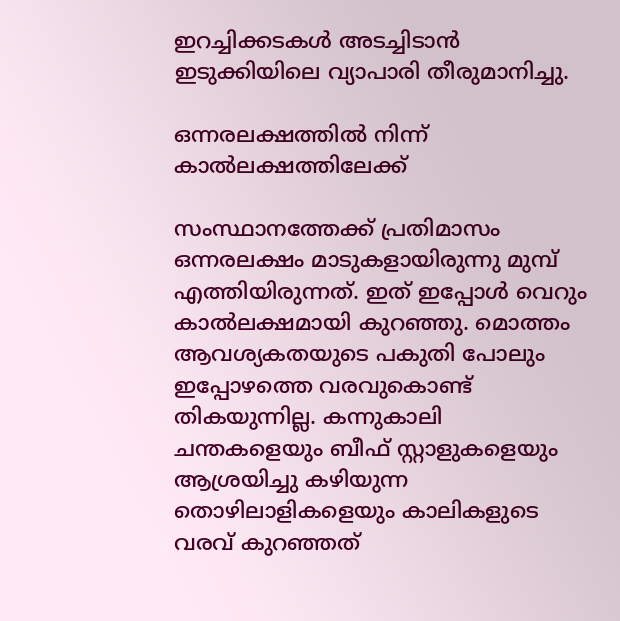ഇറച്ചിക്കടകള്‍ അടച്ചിടാന്‍ ഇടുക്കിയിലെ വ്യാപാരി തീരുമാനിച്ചു.

ഒന്നരലക്ഷത്തില്‍ നിന്ന് കാല്‍ലക്ഷത്തിലേക്ക്

സംസ്ഥാനത്തേക്ക് പ്രതിമാസം ഒന്നരലക്ഷം മാടുകളായിരുന്നു മുമ്പ് എത്തിയിരുന്നത്. ഇത് ഇപ്പോള്‍ വെറും കാല്‍ലക്ഷമായി കുറഞ്ഞു. മൊത്തം ആവശ്യകതയുടെ പകുതി പോലും ഇപ്പോഴത്തെ വരവുകൊണ്ട് തികയുന്നില്ല. കന്നുകാലി ചന്തകളെയും ബീഫ് സ്റ്റാളുകളെയും ആശ്രയിച്ചു കഴിയുന്ന തൊഴിലാളികളെയും കാലികളുടെ വരവ് കുറഞ്ഞത്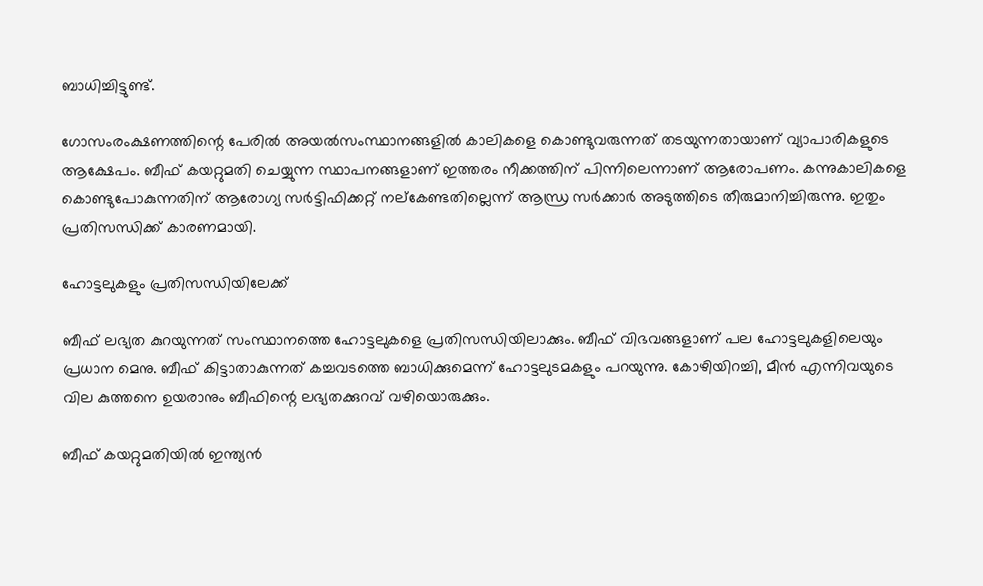ബാധിച്ചിട്ടുണ്ട്.

ഗോസംരംക്ഷണത്തിന്റെ പേരില്‍ അയല്‍സംസ്ഥാനങ്ങളില്‍ കാലികളെ കൊണ്ടുവരുന്നത് തടയുന്നതായാണ് വ്യാപാരികളുടെ ആക്ഷേപം. ബീഫ് കയറ്റുമതി ചെയ്യുന്ന സ്ഥാപനങ്ങളാണ് ഇത്തരം നീക്കത്തിന് പിന്നിലെന്നാണ് ആരോപണം. കന്നുകാലികളെ കൊണ്ടുപോകുന്നതിന് ആരോഗ്യ സര്‍ട്ടിഫിക്കറ്റ് നല്‌കേണ്ടതില്ലെന്ന് ആന്ധ്ര സര്‍ക്കാര്‍ അടുത്തിടെ തീരുമാനിച്ചിരുന്നു. ഇതും പ്രതിസന്ധിക്ക് കാരണമായി.

ഹോട്ടലുകളും പ്രതിസന്ധിയിലേക്ക്

ബീഫ് ലഭ്യത കുറയുന്നത് സംസ്ഥാനത്തെ ഹോട്ടലുകളെ പ്രതിസന്ധിയിലാക്കും. ബീഫ് വിഭവങ്ങളാണ് പല ഹോട്ടലുകളിലെയും പ്രധാന മെനു. ബീഫ് കിട്ടാതാകുന്നത് കച്ചവടത്തെ ബാധിക്കുമെന്ന് ഹോട്ടലുടമകളും പറയുന്നു. കോഴിയിറച്ചി, മീന്‍ എന്നിവയുടെ വില കുത്തനെ ഉയരാനും ബീഫിന്റെ ലഭ്യതക്കുറവ് വഴിയൊരുക്കും.

ബീഫ് കയറ്റുമതിയില്‍ ഇന്ത്യന്‍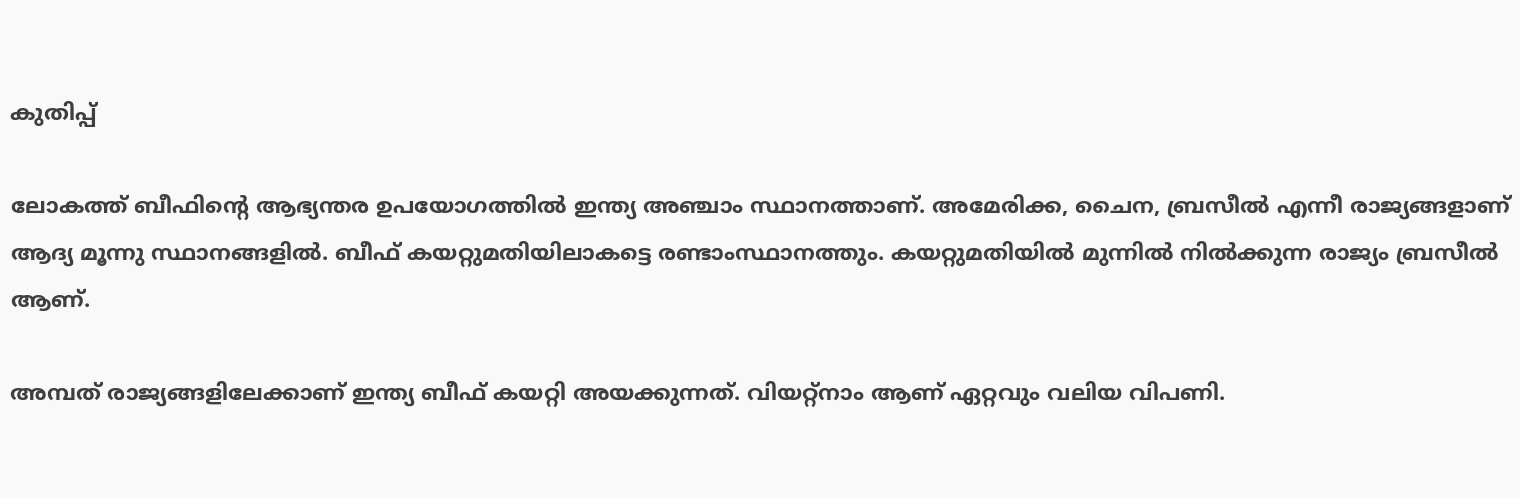കുതിപ്പ്

ലോകത്ത് ബീഫിന്റെ ആഭ്യന്തര ഉപയോഗത്തില്‍ ഇന്ത്യ അഞ്ചാം സ്ഥാനത്താണ്. അമേരിക്ക, ചൈന, ബ്രസീല്‍ എന്നീ രാജ്യങ്ങളാണ് ആദ്യ മൂന്നു സ്ഥാനങ്ങളില്‍. ബീഫ് കയറ്റുമതിയിലാകട്ടെ രണ്ടാംസ്ഥാനത്തും. കയറ്റുമതിയില്‍ മുന്നില്‍ നില്‍ക്കുന്ന രാജ്യം ബ്രസീല്‍ ആണ്.

അമ്പത് രാജ്യങ്ങളിലേക്കാണ് ഇന്ത്യ ബീഫ് കയറ്റി അയക്കുന്നത്. വിയറ്റ്നാം ആണ് ഏറ്റവും വലിയ വിപണി.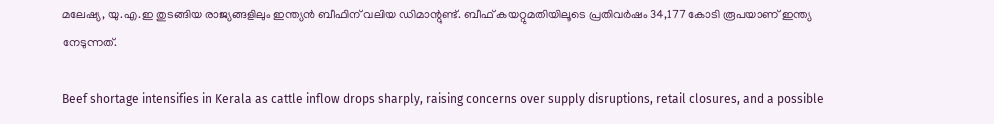മലേഷ്യ, യു.എ.ഇ തുടങ്ങിയ രാജ്യങ്ങളിലും ഇന്ത്യന്‍ ബീഫിന് വലിയ ഡിമാന്റുണ്ട്. ബീഫ് കയറ്റുമതിയിലൂടെ പ്രതിവര്‍ഷം 34,177 കോടി രൂപയാണ് ഇന്ത്യ നേടുന്നത്.

Beef shortage intensifies in Kerala as cattle inflow drops sharply, raising concerns over supply disruptions, retail closures, and a possible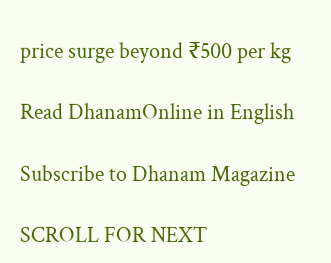price surge beyond ₹500 per kg

Read DhanamOnline in English

Subscribe to Dhanam Magazine

SCROLL FOR NEXT